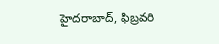హైదరాబాద్, ఫిబ్రవరి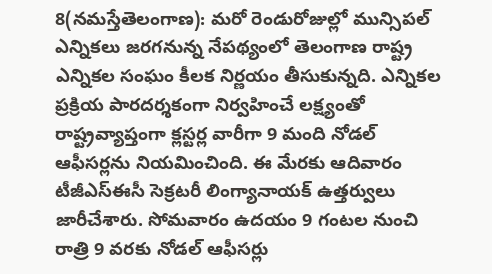8(నమస్తేతెలంగాణ): మరో రెండురోజుల్లో మున్సిపల్ ఎన్నికలు జరగనున్న నేపథ్యంలో తెలంగాణ రాష్ట్ర ఎన్నికల సంఘం కీలక నిర్ణయం తీసుకున్నది. ఎన్నికల ప్రక్రియ పారదర్శకంగా నిర్వహించే లక్ష్యంతో రాష్ట్రవ్యాప్తంగా క్లస్టర్ల వారీగా 9 మంది నోడల్ ఆఫీసర్లను నియమించింది. ఈ మేరకు ఆదివారం టీజీఎస్ఈసీ సెక్రటరీ లింగ్యానాయక్ ఉత్తర్వులు జారీచేశారు. సోమవారం ఉదయం 9 గంటల నుంచి రాత్రి 9 వరకు నోడల్ ఆఫీసర్లు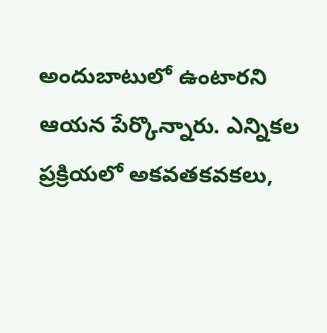అందుబాటులో ఉంటారని ఆయన పేర్కొన్నారు. ఎన్నికల ప్రక్రియలో అకవతకవకలు,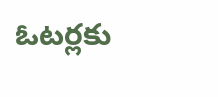ఓటర్లకు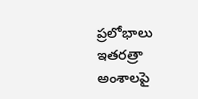ప్రలోభాలు ఇతరత్రా అంశాలపై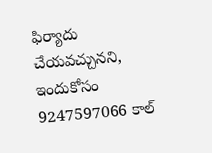ఫిర్యాదు చేయవచ్చునని, ఇందుకోసం 9247597066 కాల్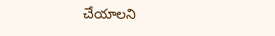చేయాలని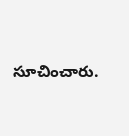సూచించారు.